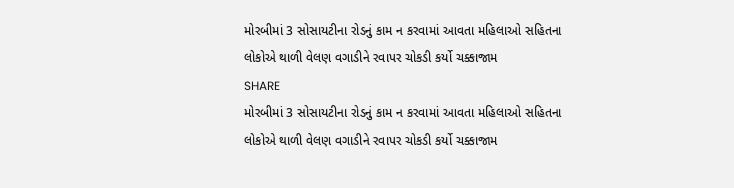મોરબીમાં 3 સોસાયટીના રોડનું કામ ન કરવામાં આવતા મહિલાઓ સહિતના લોકોએ થાળી વેલણ વગાડીને રવાપર ચોકડી કર્યો ચક્કાજામ
SHARE
મોરબીમાં 3 સોસાયટીના રોડનું કામ ન કરવામાં આવતા મહિલાઓ સહિતના લોકોએ થાળી વેલણ વગાડીને રવાપર ચોકડી કર્યો ચક્કાજામ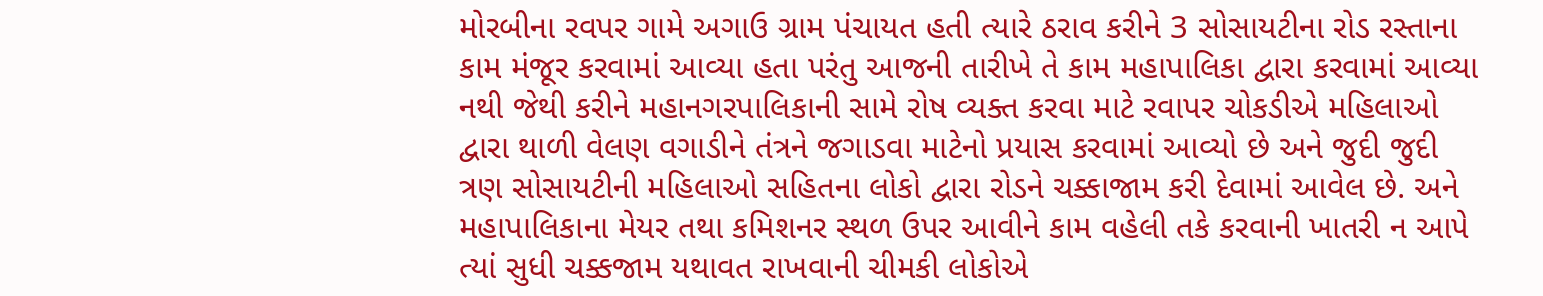મોરબીના રવપર ગામે અગાઉ ગ્રામ પંચાયત હતી ત્યારે ઠરાવ કરીને 3 સોસાયટીના રોડ રસ્તાના કામ મંજૂર કરવામાં આવ્યા હતા પરંતુ આજની તારીખે તે કામ મહાપાલિકા દ્વારા કરવામાં આવ્યા નથી જેથી કરીને મહાનગરપાલિકાની સામે રોષ વ્યક્ત કરવા માટે રવાપર ચોકડીએ મહિલાઓ દ્વારા થાળી વેલણ વગાડીને તંત્રને જગાડવા માટેનો પ્રયાસ કરવામાં આવ્યો છે અને જુદી જુદી ત્રણ સોસાયટીની મહિલાઓ સહિતના લોકો દ્વારા રોડને ચક્કાજામ કરી દેવામાં આવેલ છે. અને મહાપાલિકાના મેયર તથા કમિશનર સ્થળ ઉપર આવીને કામ વહેલી તકે કરવાની ખાતરી ન આપે ત્યાં સુધી ચક્કજામ યથાવત રાખવાની ચીમકી લોકોએ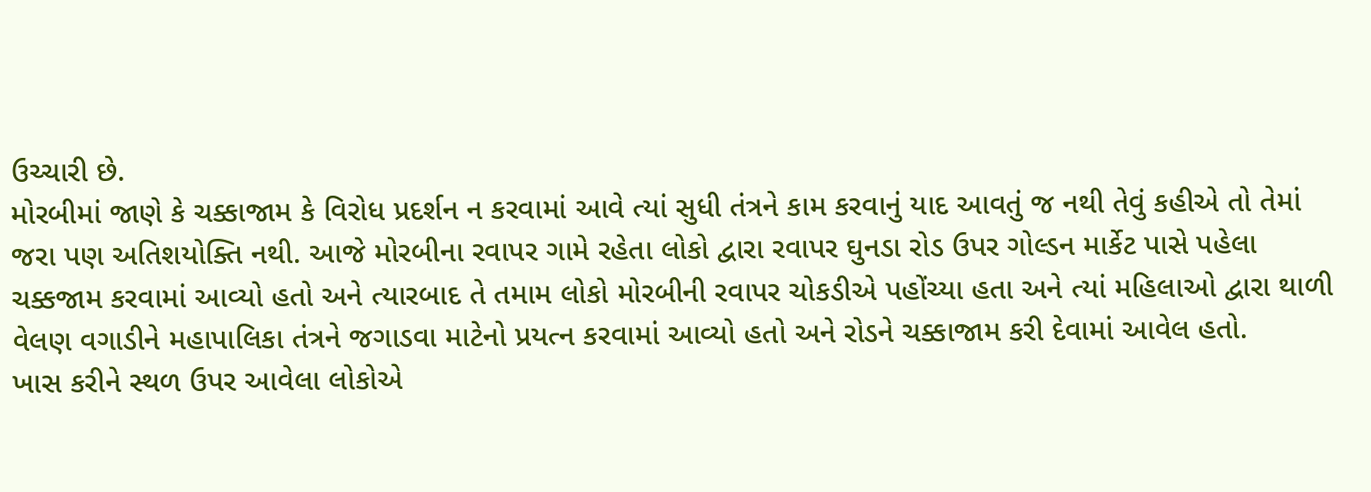ઉચ્ચારી છે.
મોરબીમાં જાણે કે ચક્કાજામ કે વિરોધ પ્રદર્શન ન કરવામાં આવે ત્યાં સુધી તંત્રને કામ કરવાનું યાદ આવતું જ નથી તેવું કહીએ તો તેમાં જરા પણ અતિશયોક્તિ નથી. આજે મોરબીના રવાપર ગામે રહેતા લોકો દ્વારા રવાપર ઘુનડા રોડ ઉપર ગોલ્ડન માર્કેટ પાસે પહેલા ચક્કજામ કરવામાં આવ્યો હતો અને ત્યારબાદ તે તમામ લોકો મોરબીની રવાપર ચોકડીએ પહોંચ્યા હતા અને ત્યાં મહિલાઓ દ્વારા થાળી વેલણ વગાડીને મહાપાલિકા તંત્રને જગાડવા માટેનો પ્રયત્ન કરવામાં આવ્યો હતો અને રોડને ચક્કાજામ કરી દેવામાં આવેલ હતો.
ખાસ કરીને સ્થળ ઉપર આવેલા લોકોએ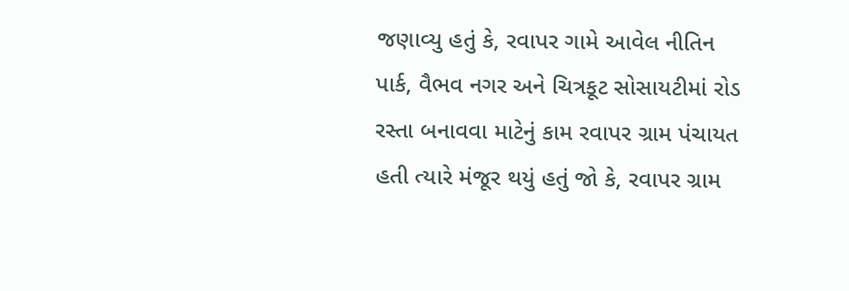જણાવ્યુ હતું કે, રવાપર ગામે આવેલ નીતિન પાર્ક, વૈભવ નગર અને ચિત્રકૂટ સોસાયટીમાં રોડ રસ્તા બનાવવા માટેનું કામ રવાપર ગ્રામ પંચાયત હતી ત્યારે મંજૂર થયું હતું જો કે, રવાપર ગ્રામ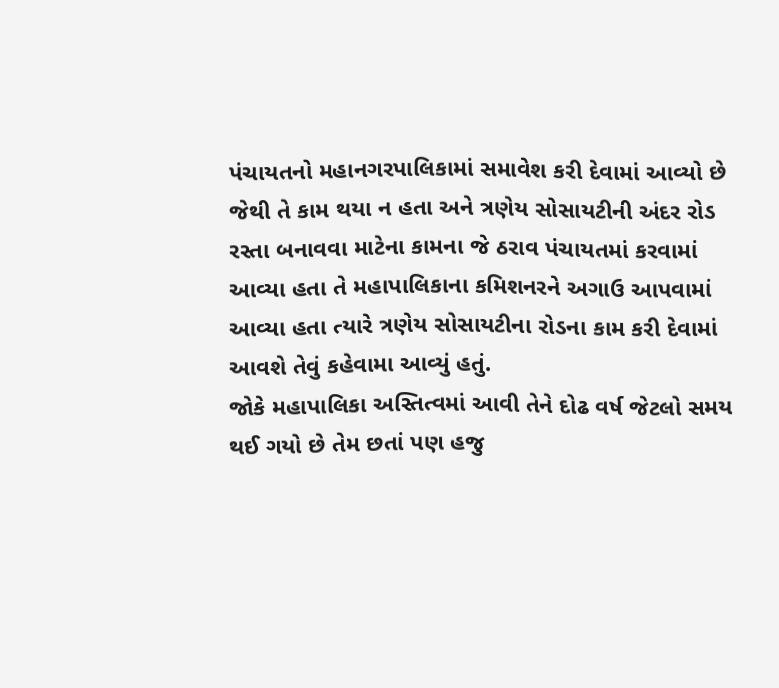પંચાયતનો મહાનગરપાલિકામાં સમાવેશ કરી દેવામાં આવ્યો છે જેથી તે કામ થયા ન હતા અને ત્રણેય સોસાયટીની અંદર રોડ રસ્તા બનાવવા માટેના કામના જે ઠરાવ પંચાયતમાં કરવામાં આવ્યા હતા તે મહાપાલિકાના કમિશનરને અગાઉ આપવામાં આવ્યા હતા ત્યારે ત્રણેય સોસાયટીના રોડના કામ કરી દેવામાં આવશે તેવું કહેવામા આવ્યું હતું.
જોકે મહાપાલિકા અસ્તિત્વમાં આવી તેને દોઢ વર્ષ જેટલો સમય થઈ ગયો છે તેમ છતાં પણ હજુ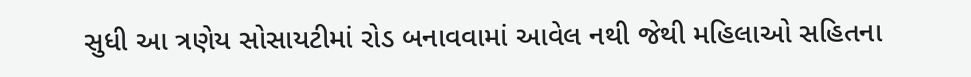સુધી આ ત્રણેય સોસાયટીમાં રોડ બનાવવામાં આવેલ નથી જેથી મહિલાઓ સહિતના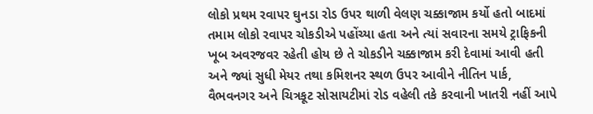લોકો પ્રથમ રવાપર ઘુનડા રોડ ઉપર થાળી વેલણ ચક્કાજામ કર્યો હતો બાદમાં તમામ લોકો રવાપર ચોકડીએ પહોંચ્યા હતા અને ત્યાં સવારના સમયે ટ્રાફિકની ખૂબ અવરજવર રહેતી હોય છે તે ચોકડીને ચક્કાજામ કરી દેવામાં આવી હતી અને જ્યાં સુધી મેયર તથા કમિશનર સ્થળ ઉપર આવીને નીતિન પાર્ક, વૈભવનગર અને ચિત્રકૂટ સોસાયટીમાં રોડ વહેલી તકે કરવાની ખાતરી નહીં આપે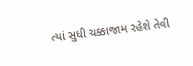ત્યાં સુધી ચક્કાજામ રહેશે તેવી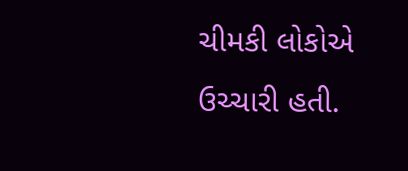ચીમકી લોકોએ ઉચ્ચારી હતી.